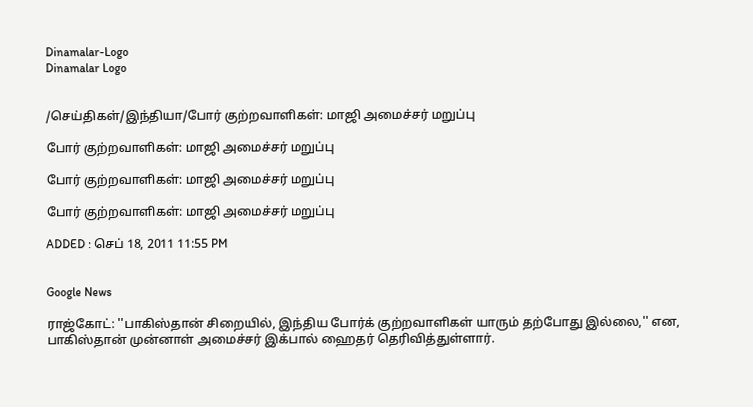Dinamalar-Logo
Dinamalar Logo


/செய்திகள்/இந்தியா/போர் குற்றவாளிகள்: மாஜி அமைச்சர் மறுப்பு

போர் குற்றவாளிகள்: மாஜி அமைச்சர் மறுப்பு

போர் குற்றவாளிகள்: மாஜி அமைச்சர் மறுப்பு

போர் குற்றவாளிகள்: மாஜி அமைச்சர் மறுப்பு

ADDED : செப் 18, 2011 11:55 PM


Google News

ராஜ்கோட்: ''பாகிஸ்தான் சிறையில், இந்திய போர்க் குற்றவாளிகள் யாரும் தற்போது இல்லை,'' என, பாகிஸ்தான் முன்னாள் அமைச்சர் இக்பால் ஹைதர் தெரிவித்துள்ளார்.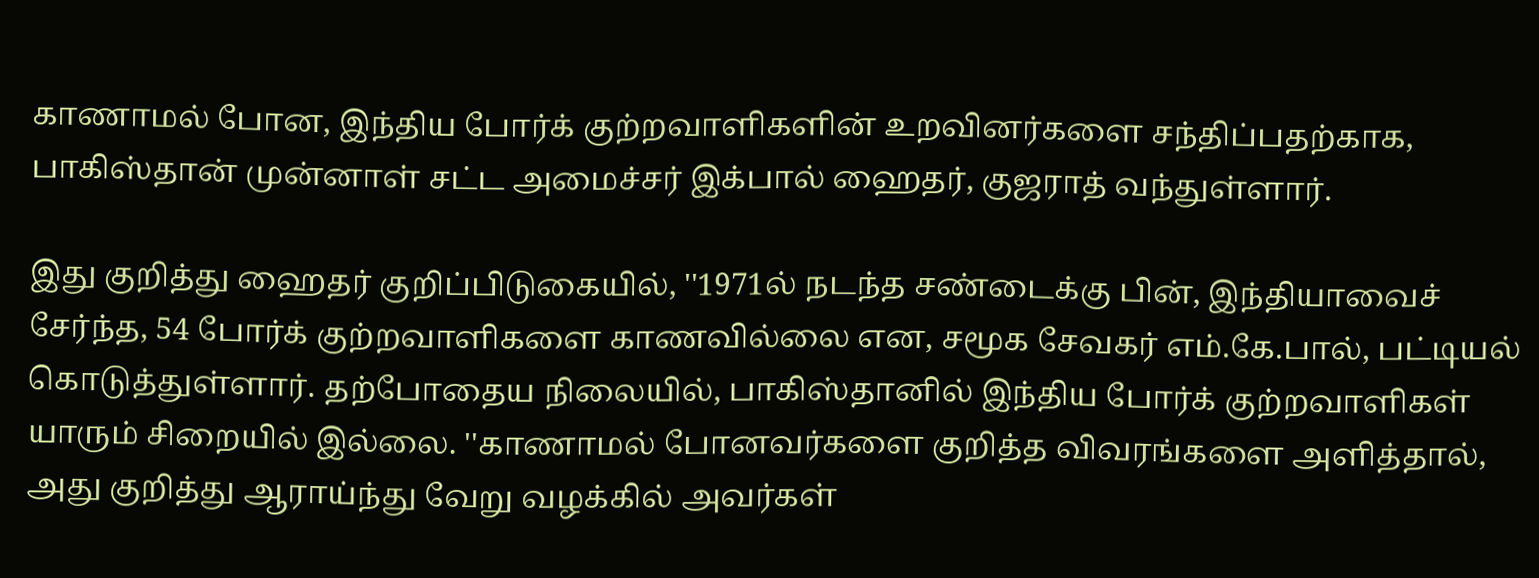காணாமல் போன, இந்திய போர்க் குற்றவாளிகளின் உறவினர்களை சந்திப்பதற்காக, பாகிஸ்தான் முன்னாள் சட்ட அமைச்சர் இக்பால் ஹைதர், குஜராத் வந்துள்ளார்.

இது குறித்து ஹைதர் குறிப்பிடுகையில், ''1971ல் நடந்த சண்டைக்கு பின், இந்தியாவைச் சேர்ந்த, 54 போர்க் குற்றவாளிகளை காணவில்லை என, சமூக சேவகர் எம்.கே.பால், பட்டியல் கொடுத்துள்ளார். தற்போதைய நிலையில், பாகிஸ்தானில் இந்திய போர்க் குற்றவாளிகள் யாரும் சிறையில் இல்லை. ''காணாமல் போனவர்களை குறித்த விவரங்களை அளித்தால், அது குறித்து ஆராய்ந்து வேறு வழக்கில் அவர்கள்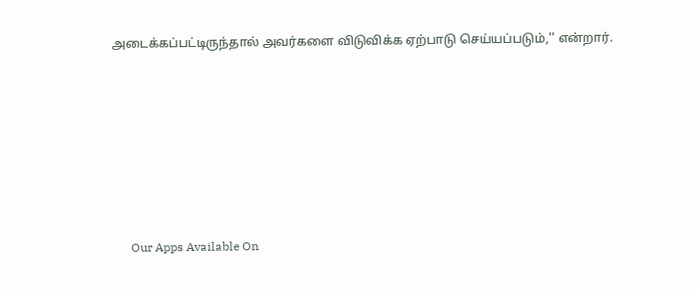அடைக்கப்பட்டிருந்தால் அவர்களை விடுவிக்க ஏற்பாடு செய்யப்படும்,'' என்றார்.







      Our Apps Available On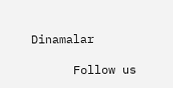Dinamalar

      Follow us